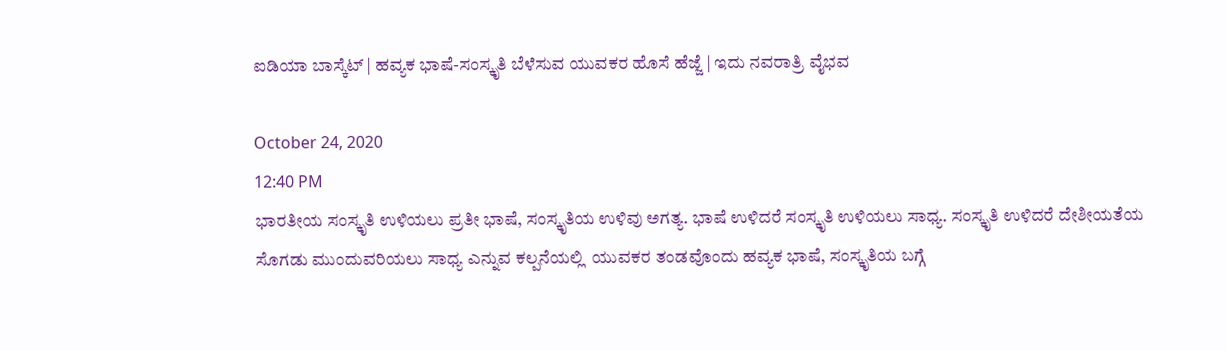ಐಡಿಯಾ ಬಾಸ್ಕೆಟ್‌ | ಹವ್ಯಕ ಭಾಷೆ-ಸಂಸ್ಕೃತಿ ಬೆಳೆಸುವ ಯುವಕರ ಹೊಸೆ ಹೆಜ್ಜೆ | ಇದು ನವರಾತ್ರಿ ವೈಭವ

October 24, 2020
12:40 PM
ಭಾರತೀಯ ಸಂಸ್ಕೃತಿ ಉಳಿಯಲು ಪ್ರತೀ ಭಾಷೆ, ಸಂಸ್ಕೃತಿಯ ಉಳಿವು ಅಗತ್ಯ. ಭಾಷೆ ಉಳಿದರೆ ಸಂಸ್ಕೃತಿ ಉಳಿಯಲು ಸಾಧ್ಯ. ಸಂಸ್ಕೃತಿ ಉಳಿದರೆ ದೇಶೀಯತೆಯ ಸೊಗಡು ಮುಂದುವರಿಯಲು ಸಾಧ್ಯ ಎನ್ನುವ ಕಲ್ಪನೆಯಲ್ಲಿ  ಯುವಕರ ತಂಡವೊಂದು ಹವ್ಯಕ ಭಾಷೆ, ಸಂಸ್ಕೃತಿಯ ಬಗ್ಗೆ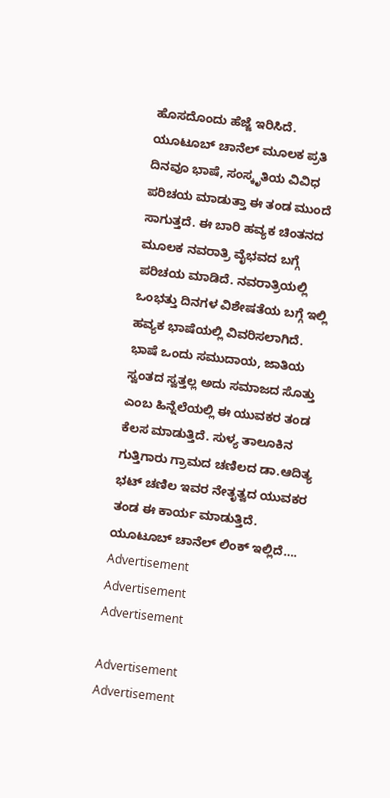ಹೊಸದೊಂದು ಹೆಜ್ಜೆ ಇರಿಸಿದೆ.
ಯೂಟೂಬ್‌ ಚಾನೆಲ್‌ ಮೂಲಕ ಪ್ರತಿ ದಿನವೂ ಭಾಷೆ, ಸಂಸ್ಕೃತಿಯ ವಿವಿಧ ಪರಿಚಯ ಮಾಡುತ್ತಾ ಈ ತಂಡ ಮುಂದೆ ಸಾಗುತ್ತದೆ. ಈ ಬಾರಿ ಹವ್ಯಕ ಚಿಂತನದ ಮೂಲಕ ನವರಾತ್ರಿ ವೈಭವದ ಬಗ್ಗೆ ಪರಿಚಯ ಮಾಡಿದೆ. ನವರಾತ್ರಿಯಲ್ಲಿ  ಒಂಭತ್ತು ದಿನಗಳ ವಿಶೇಷತೆಯ ಬಗ್ಗೆ ಇಲ್ಲಿ ಹವ್ಯಕ ಭಾಷೆಯಲ್ಲಿ ವಿವರಿಸಲಾಗಿದೆ. ಭಾಷೆ ಒಂದು ಸಮುದಾಯ, ಜಾತಿಯ ಸ್ವಂತದ ಸ್ವತ್ತಲ್ಲ ಅದು ಸಮಾಜದ ಸೊತ್ತು ಎಂಬ ಹಿನ್ನೆಲೆಯಲ್ಲಿ ಈ ಯುವಕರ ತಂಡ ಕೆಲಸ ಮಾಡುತ್ತಿದೆ. ಸುಳ್ಯ ತಾಲೂಕಿನ ಗುತ್ತಿಗಾರು ಗ್ರಾಮದ ಚಣಿಲದ ಡಾ.ಆದಿತ್ಯ ಭಟ್‌ ಚಣಿಲ ಇವರ ನೇತೃತ್ವದ ಯುವಕರ ತಂಡ ಈ ಕಾರ್ಯ ಮಾಡುತ್ತಿದೆ.
ಯೂಟೂಬ್‌ ಚಾನೆಲ್‌ ಲಿಂಕ್‌ ಇಲ್ಲಿದೆ….
Advertisement
Advertisement
Advertisement

Advertisement
Advertisement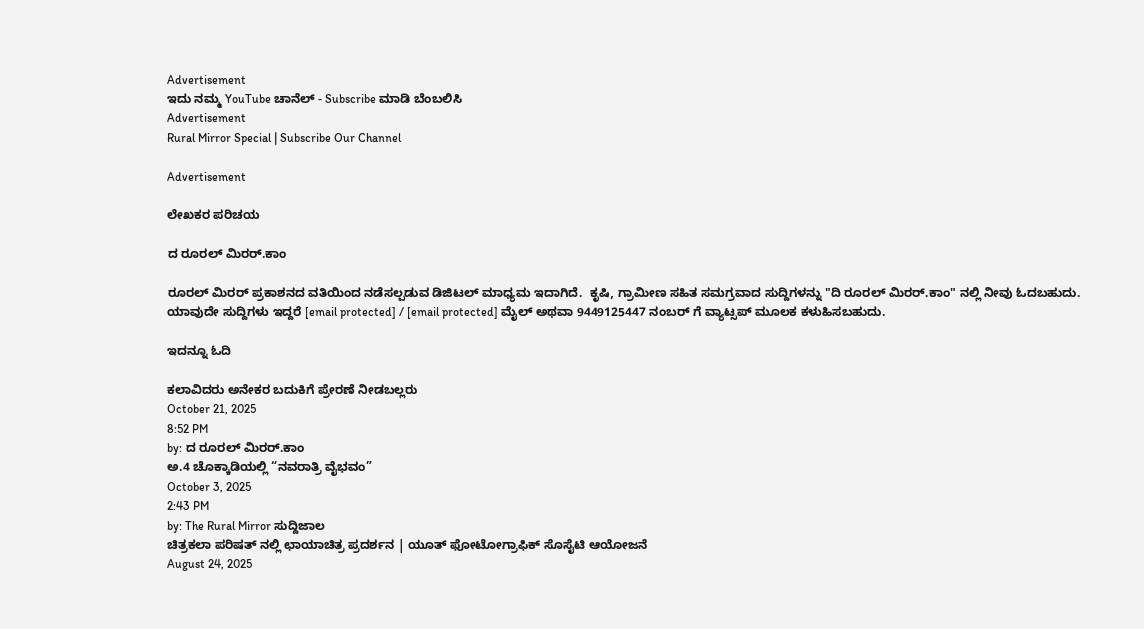Advertisement
ಇದು ನಮ್ಮ YouTube ಚಾನೆಲ್ - Subscribe ಮಾಡಿ ಬೆಂಬಲಿಸಿ
Advertisement
Rural Mirror Special | Subscribe Our Channel

Advertisement

ಲೇಖಕರ ಪರಿಚಯ

ದ ರೂರಲ್ ಮಿರರ್.ಕಾಂ

ರೂರಲ್‌ ಮಿರರ್‌ ಪ್ರಕಾಶನದ ವತಿಯಿಂದ ನಡೆಸಲ್ಪಡುವ ಡಿಜಿಟಲ್‌ ಮಾಧ್ಯಮ ಇದಾಗಿದೆ.  ಕೃಷಿ, ಗ್ರಾಮೀಣ ಸಹಿತ ಸಮಗ್ರವಾದ ಸುದ್ದಿಗಳನ್ನು "ದಿ ರೂರಲ್‌ ಮಿರರ್‌.ಕಾಂ" ನಲ್ಲಿ ನೀವು ಓದಬಹುದು. ಯಾವುದೇ ಸುದ್ದಿಗಳು ಇದ್ದರೆ [email protected] / [email protected] ಮೈಲ್ ಅಥವಾ 9449125447 ನಂಬರ್ ಗೆ ವ್ಯಾಟ್ಸಪ್ ಮೂಲಕ ಕಳುಹಿಸಬಹುದು.

ಇದನ್ನೂ ಓದಿ

ಕಲಾವಿದರು ಅನೇಕರ ಬದುಕಿಗೆ ಪ್ರೇರಣೆ ನೀಡಬಲ್ಲರು
October 21, 2025
8:52 PM
by: ದ ರೂರಲ್ ಮಿರರ್.ಕಾಂ
ಅ.4 ಚೊಕ್ಕಾಡಿಯಲ್ಲಿ “ನವರಾತ್ರಿ ವೈಭವಂ”
October 3, 2025
2:43 PM
by: The Rural Mirror ಸುದ್ದಿಜಾಲ
ಚಿತ್ರಕಲಾ ಪರಿಷತ್ ನಲ್ಲಿ ಛಾಯಾಚಿತ್ರ ಪ್ರದರ್ಶನ | ಯೂತ್ ಫೋಟೋಗ್ರಾಫಿಕ್ ಸೊಸೈಟಿ ಆಯೋಜನೆ
August 24, 2025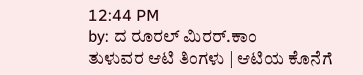12:44 PM
by: ದ ರೂರಲ್ ಮಿರರ್.ಕಾಂ
ತುಳುವರ ಆಟಿ ತಿಂಗಳು | ಆಟಿಯ ಕೊನೆಗೆ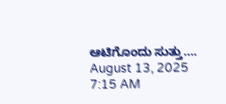ಆಟಿಗೊಂದು ಸುತ್ತು….
August 13, 2025
7:15 AM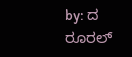by: ದ ರೂರಲ್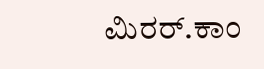ಮಿರರ್.ಕಾಂ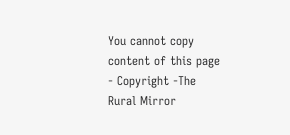You cannot copy content of this page - Copyright -The Rural Mirror